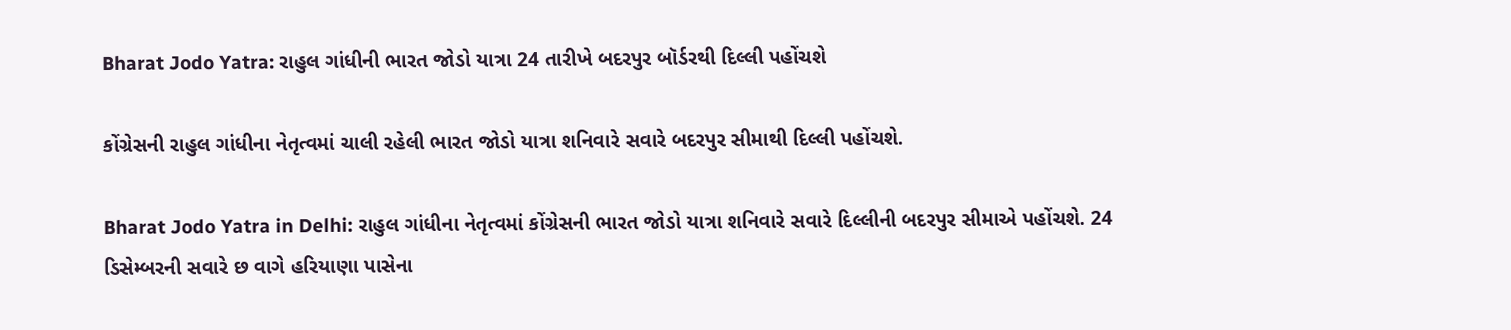Bharat Jodo Yatra: રાહુલ ગાંધીની ભારત જોડો યાત્રા 24 તારીખે બદરપુર બૉર્ડરથી દિલ્લી પહોંચશે

કોંગ્રેસની રાહુલ ગાંધીના નેતૃત્વમાં ચાલી રહેલી ભારત જોડો યાત્રા શનિવારે સવારે બદરપુર સીમાથી દિલ્લી પહોંચશે.

Bharat Jodo Yatra in Delhi: રાહુલ ગાંધીના નેતૃત્વમાં કોંગ્રેસની ભારત જોડો યાત્રા શનિવારે સવારે દિલ્લીની બદરપુર સીમાએ પહોંચશે. 24 ડિસેમ્બરની સવારે છ વાગે હરિયાણા પાસેના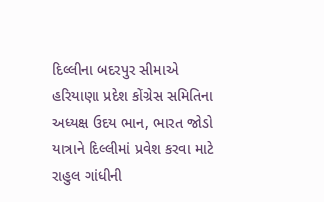દિલ્લીના બદરપુર સીમાએ હરિયાણા પ્રદેશ કોંગ્રેસ સમિતિના અધ્યક્ષ ઉદય ભાન, ભારત જોડો યાત્રાને દિલ્લીમાં પ્રવેશ કરવા માટે રાહુલ ગાંધીની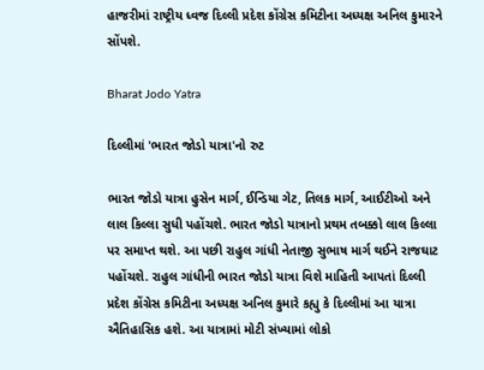હાજરીમાં રાષ્ટ્રીય ધ્વજ દિલ્લી પ્રદેશ કોંગ્રેસ કમિટીના અધ્યક્ષ અનિલ કુમારને સોંપશે.

Bharat Jodo Yatra

દિલ્લીમાં 'ભારત જોડો યાત્રા'નો રુટ

ભારત જોડો યાત્રા હુસેન માર્ગ, ઈન્ડિયા ગેટ, તિલક માર્ગ, આઈટીઓ અને લાલ કિલ્લા સુધી પહોંચશે. ભારત જોડો યાત્રાનો પ્રથમ તબક્કો લાલ કિલ્લા પર સમાપ્ત થશે. આ પછી રાહુલ ગાંધી નેતાજી સુભાષ માર્ગ થઈને રાજઘાટ પહોંચશે. રાહુલ ગાંધીની ભારત જોડો યાત્રા વિશે માહિતી આપતાં દિલ્લી પ્રદેશ કોંગ્રેસ કમિટીના અધ્યક્ષ અનિલ કુમારે કહ્યુ કે દિલ્લીમાં આ યાત્રા ઐતિહાસિક હશે. આ યાત્રામાં મોટી સંખ્યામાં લોકો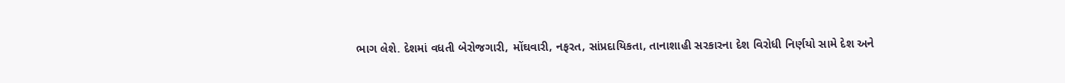ભાગ લેશે. દેશમાં વધતી બેરોજગારી, મોંઘવારી, નફરત, સાંપ્રદાયિકતા, તાનાશાહી સરકારના દેશ વિરોધી નિર્ણયો સામે દેશ અને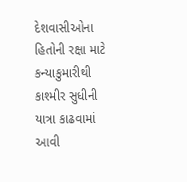દેશવાસીઓના હિતોની રક્ષા માટે કન્યાકુમારીથી કાશ્મીર સુધીની યાત્રા કાઢવામાં આવી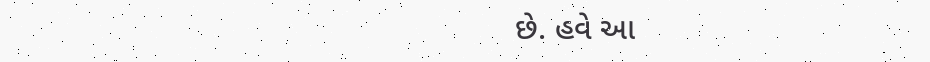છે. હવે આ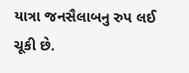યાત્રા જનસૈલાબનુ રુપ લઈ ચૂકી છે.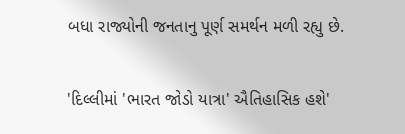બધા રાજ્યોની જનતાનુ પૂર્ણ સમર્થન મળી રહ્યુ છે.

'દિલ્લીમાં 'ભારત જોડો યાત્રા' ઐતિહાસિક હશે'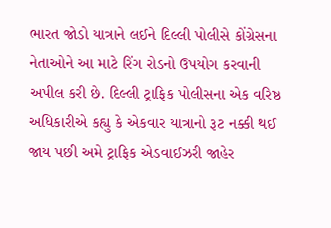ભારત જોડો યાત્રાને લઈને દિલ્લી પોલીસે કોંગ્રેસના નેતાઓને આ માટે રિંગ રોડનો ઉપયોગ કરવાની અપીલ કરી છે. દિલ્લી ટ્રાફિક પોલીસના એક વરિષ્ઠ અધિકારીએ કહ્યુ કે એકવાર યાત્રાનો રૂટ નક્કી થઈ જાય પછી અમે ટ્રાફિક એડવાઈઝરી જાહેર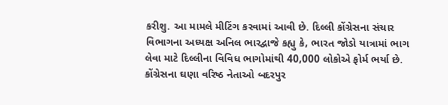કરીશુ. આ મામલે મીટિંગ કરવામાં આવી છે. દિલ્લી કોંગ્રેસના સંચાર વિભાગના અધ્યક્ષ અનિલ ભારદ્વાજે કહ્યુ કે, ભારત જોડો યાત્રામાં ભાગ લેવા માટે દિલ્લીના વિવિધ ભાગોમાંથી 40,000 લોકોએ ફોર્મ ભર્યા છે. કોંગ્રેસના ઘણા વરિષ્ઠ નેતાઓ બદરપુર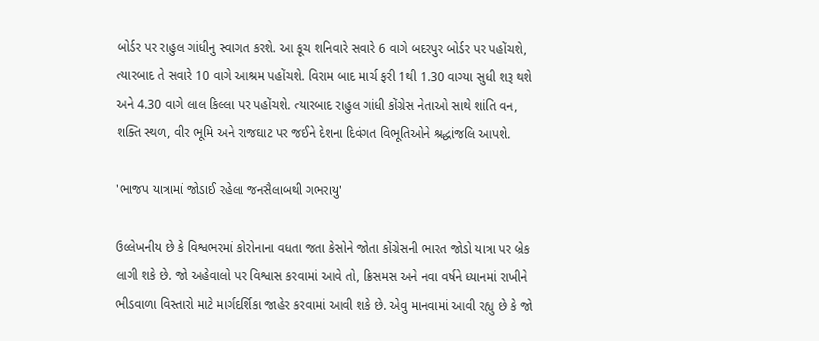બોર્ડર પર રાહુલ ગાંધીનુ સ્વાગત કરશે. આ કૂચ શનિવારે સવારે 6 વાગે બદરપુર બોર્ડર પર પહોંચશે, ત્યારબાદ તે સવારે 10 વાગે આશ્રમ પહોંચશે. વિરામ બાદ માર્ચ ફરી 1થી 1.30 વાગ્યા સુધી શરૂ થશે અને 4.30 વાગે લાલ કિલ્લા પર પહોંચશે. ત્યારબાદ રાહુલ ગાંધી કોંગ્રેસ નેતાઓ સાથે શાંતિ વન, શક્તિ સ્થળ, વીર ભૂમિ અને રાજઘાટ પર જઈને દેશના દિવંગત વિભૂતિઓને શ્રદ્ધાંજલિ આપશે.

'ભાજપ યાત્રામાં જોડાઈ રહેલા જનસૈલાબથી ગભરાયુ'

ઉલ્લેખનીય છે કે વિશ્વભરમાં કોરોનાના વધતા જતા કેસોને જોતા કોંગ્રેસની ભારત જોડો યાત્રા પર બ્રેક લાગી શકે છે. જો અહેવાલો પર વિશ્વાસ કરવામાં આવે તો, ક્રિસમસ અને નવા વર્ષને ધ્યાનમાં રાખીને ભીડવાળા વિસ્તારો માટે માર્ગદર્શિકા જાહેર કરવામાં આવી શકે છે. એવુ માનવામાં આવી રહ્યુ છે કે જો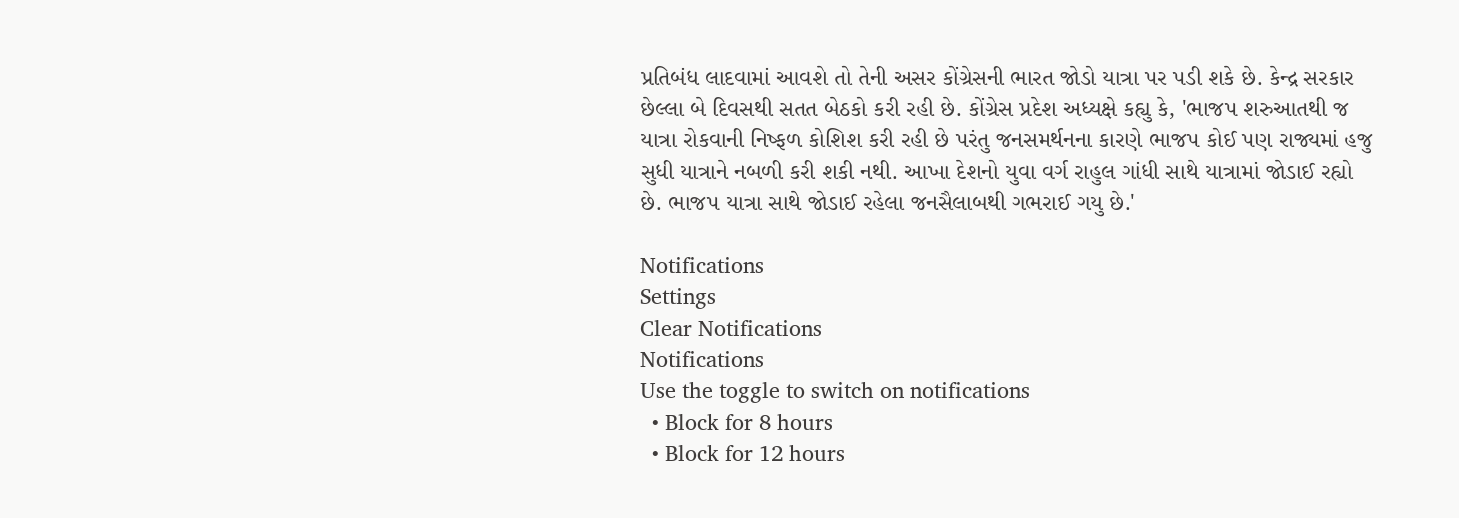પ્રતિબંધ લાદવામાં આવશે તો તેની અસર કોંગ્રેસની ભારત જોડો યાત્રા પર પડી શકે છે. કેન્દ્ર સરકાર છેલ્લા બે દિવસથી સતત બેઠકો કરી રહી છે. કોંગ્રેસ પ્રદેશ અધ્યક્ષે કહ્યુ કે, 'ભાજપ શરુઆતથી જ યાત્રા રોકવાની નિષ્ફળ કોશિશ કરી રહી છે પરંતુ જનસમર્થનના કારણે ભાજપ કોઈ પણ રાજ્યમાં હજુ સુધી યાત્રાને નબળી કરી શકી નથી. આખા દેશનો યુવા વર્ગ રાહુલ ગાંધી સાથે યાત્રામાં જોડાઈ રહ્યો છે. ભાજપ યાત્રા સાથે જોડાઈ રહેલા જનસૈલાબથી ગભરાઈ ગયુ છે.'

Notifications
Settings
Clear Notifications
Notifications
Use the toggle to switch on notifications
  • Block for 8 hours
  • Block for 12 hours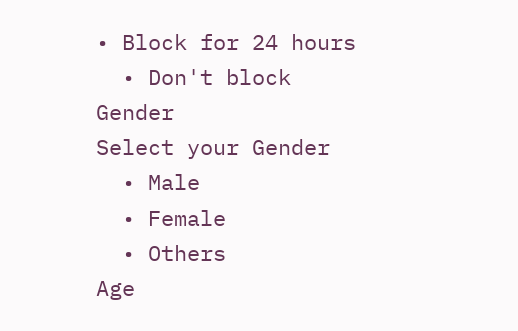• Block for 24 hours
  • Don't block
Gender
Select your Gender
  • Male
  • Female
  • Others
Age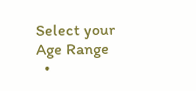Select your Age Range
  •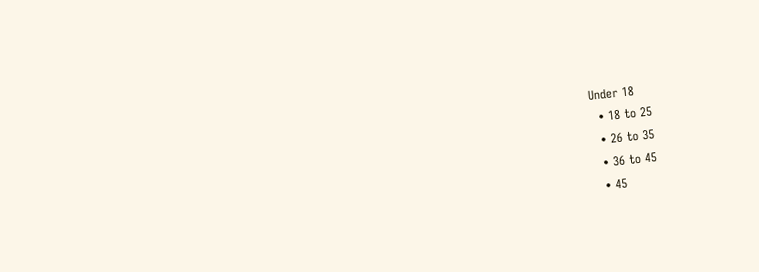Under 18
  • 18 to 25
  • 26 to 35
  • 36 to 45
  • 45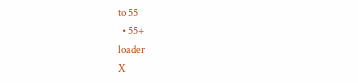to 55
  • 55+
loader
X